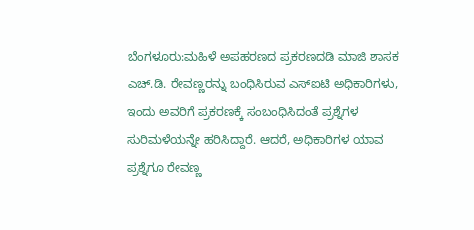ಬೆಂಗಳೂರು:ಮಹಿಳೆ ಅಪಹರಣದ ಪ್ರಕರಣದಡಿ ಮಾಜಿ ಶಾಸಕ ಎಚ್.ಡಿ. ರೇವಣ್ಣರನ್ನು ಬಂಧಿಸಿರುವ ಎಸ್ಐಟಿ ಅಧಿಕಾರಿಗಳು, ಇಂದು ಅವರಿಗೆ ಪ್ರಕರಣಕ್ಕೆ ಸಂಬಂಧಿಸಿದಂತೆ ಪ್ರಶ್ನೆಗಳ ಸುರಿಮಳೆಯನ್ನೇ ಹರಿಸಿದ್ದಾರೆ. ಆದರೆ, ಅಧಿಕಾರಿಗಳ ಯಾವ ಪ್ರಶ್ನೆಗೂ ರೇವಣ್ಣ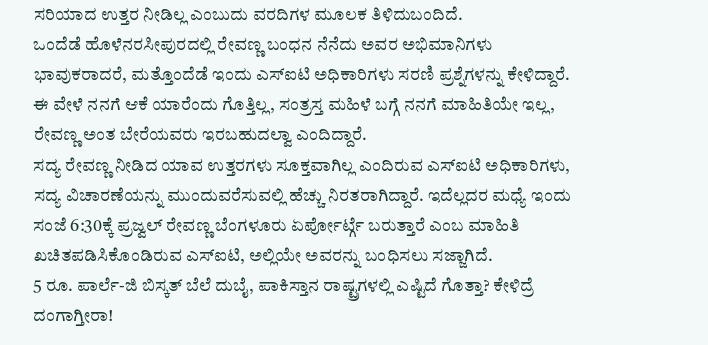ಸರಿಯಾದ ಉತ್ತರ ನೀಡಿಲ್ಲ ಎಂಬುದು ವರದಿಗಳ ಮೂಲಕ ತಿಳಿದುಬಂದಿದೆ.
ಒಂದೆಡೆ ಹೊಳೆನರಸೀಪುರದಲ್ಲಿ ರೇವಣ್ಣ ಬಂಧನ ನೆನೆದು ಅವರ ಅಭಿಮಾನಿಗಳು ಭಾವುಕರಾದರೆ, ಮತ್ತೊಂದೆಡೆ ಇಂದು ಎಸ್ಐಟಿ ಅಧಿಕಾರಿಗಳು ಸರಣಿ ಪ್ರಶ್ನೆಗಳನ್ನು ಕೇಳಿದ್ದಾರೆ. ಈ ವೇಳೆ ನನಗೆ ಆಕೆ ಯಾರೆಂದು ಗೊತ್ತಿಲ್ಲ, ಸಂತ್ರಸ್ತ ಮಹಿಳೆ ಬಗ್ಗೆ ನನಗೆ ಮಾಹಿತಿಯೇ ಇಲ್ಲ, ರೇವಣ್ಣ ಅಂತ ಬೇರೆಯವರು ಇರಬಹುದಲ್ವಾ ಎಂದಿದ್ದಾರೆ.
ಸದ್ಯ ರೇವಣ್ಣ ನೀಡಿದ ಯಾವ ಉತ್ತರಗಳು ಸೂಕ್ತವಾಗಿಲ್ಲ ಎಂದಿರುವ ಎಸ್ಐಟಿ ಅಧಿಕಾರಿಗಳು, ಸದ್ಯ ವಿಚಾರಣೆಯನ್ನು ಮುಂದುವರೆಸುವಲ್ಲಿ ಹೆಚ್ಚು ನಿರತರಾಗಿದ್ದಾರೆ. ಇದೆಲ್ಲದರ ಮಧ್ಯೆ ಇಂದು ಸಂಜೆ 6:30ಕ್ಕೆ ಪ್ರಜ್ವಲ್ ರೇವಣ್ಣ ಬೆಂಗಳೂರು ಏರ್ಪೋರ್ಟ್ಗೆ ಬರುತ್ತಾರೆ ಎಂಬ ಮಾಹಿತಿ ಖಚಿತಪಡಿಸಿಕೊಂಡಿರುವ ಎಸ್ಐಟಿ, ಅಲ್ಲಿಯೇ ಅವರನ್ನು ಬಂಧಿಸಲು ಸಜ್ಜಾಗಿದೆ.
5 ರೂ. ಪಾರ್ಲೆ-ಜಿ ಬಿಸ್ಕತ್ ಬೆಲೆ ದುಬೈ, ಪಾಕಿಸ್ತಾನ ರಾಷ್ಟ್ರಗಳಲ್ಲಿ ಎಷ್ಟಿದೆ ಗೊತ್ತಾ? ಕೇಳಿದ್ರೆ ದಂಗಾಗ್ತೀರಾ!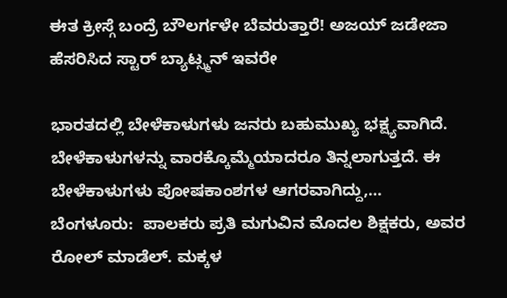ಈತ ಕ್ರೀಸ್ಗೆ ಬಂದ್ರೆ ಬೌಲರ್ಗಳೇ ಬೆವರುತ್ತಾರೆ! ಅಜಯ್ ಜಡೇಜಾ ಹೆಸರಿಸಿದ ಸ್ಟಾರ್ ಬ್ಯಾಟ್ಸ್ಮನ್ ಇವರೇ

ಭಾರತದಲ್ಲಿ ಬೇಳೆಕಾಳುಗಳು ಜನರು ಬಹುಮುಖ್ಯ ಭಕ್ಷ್ಯವಾಗಿದೆ. ಬೇಳೆಕಾಳುಗಳನ್ನು ವಾರಕ್ಕೊಮ್ಮೆಯಾದರೂ ತಿನ್ನಲಾಗುತ್ತದೆ. ಈ ಬೇಳೆಕಾಳುಗಳು ಪೋಷಕಾಂಶಗಳ ಆಗರವಾಗಿದ್ದು,…
ಬೆಂಗಳೂರು:  ಪಾಲಕರು ಪ್ರತಿ ಮಗುವಿನ ಮೊದಲ ಶಿಕ್ಷಕರು, ಅವರ ರೋಲ್ ಮಾಡೆಲ್. ಮಕ್ಕಳ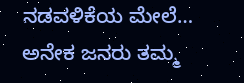ನಡವಳಿಕೆಯ ಮೇಲೆ…
ಅನೇಕ ಜನರು ತಮ್ಮ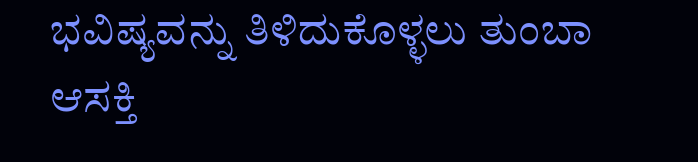ಭವಿಷ್ಯವನ್ನು ತಿಳಿದುಕೊಳ್ಳಲು ತುಂಬಾ ಆಸಕ್ತಿ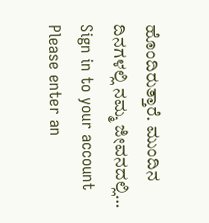ಹೊಂದಿರುತ್ತಾರೆ. ಮುಂದಿನ ದಿನಗಳಲ್ಲಿ ನಮ್ಮ ಜೀವನದಲ್ಲಿ…
Sign in to your account
Please enter an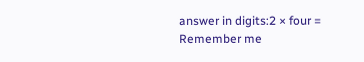answer in digits:2 × four =
Remember me